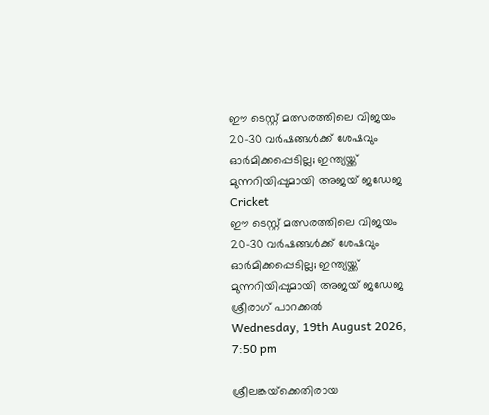ഈ ടെസ്റ്റ് മത്സരത്തിലെ വിജയം 20-30 വര്‍ഷങ്ങള്‍ക്ക് ശേഷവും ഓര്‍മിക്കപ്പെടില്ല; ഇന്ത്യയ്ക്ക് മുന്നറിയിപ്പുമായി അജയ് ജഡേജ
Cricket
ഈ ടെസ്റ്റ് മത്സരത്തിലെ വിജയം 20-30 വര്‍ഷങ്ങള്‍ക്ക് ശേഷവും ഓര്‍മിക്കപ്പെടില്ല; ഇന്ത്യയ്ക്ക് മുന്നറിയിപ്പുമായി അജയ് ജഡേജ
ശ്രീരാഗ് പാറക്കല്‍
Wednesday, 19th August 2026, 7:50 pm

ശ്രീലങ്കയ്‌ക്കെതിരായ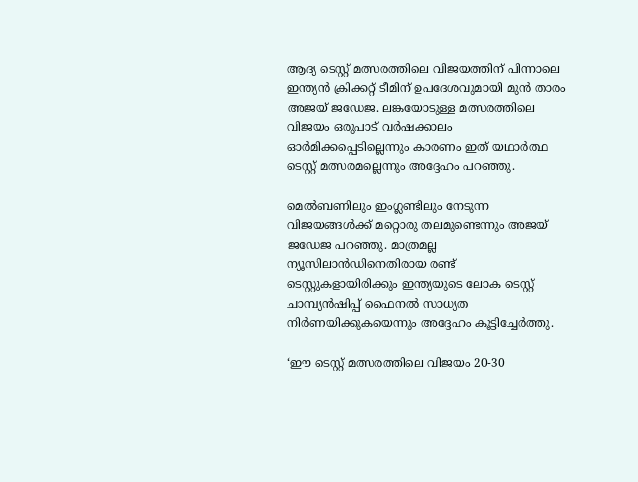ആദ്യ ടെസ്റ്റ് മത്സരത്തിലെ വിജയത്തിന് പിന്നാലെ ഇന്ത്യന്‍ ക്രിക്കറ്റ് ടീമിന് ഉപദേശവുമായി മുന്‍ താരം അജയ് ജഡേജ. ലങ്കയോടുള്ള മത്സരത്തിലെ വിജയം ഒരുപാട് വര്‍ഷക്കാലം ഓര്‍മിക്കപ്പെടില്ലെന്നും കാരണം ഇത് യഥാര്‍ത്ഥ ടെസ്റ്റ് മത്സരമല്ലെന്നും അദ്ദേഹം പറഞ്ഞു.

മെല്‍ബണിലും ഇംഗ്ലണ്ടിലും നേടുന്ന വിജയങ്ങള്‍ക്ക് മറ്റൊരു തലമുണ്ടെന്നും അജയ് ജഡേജ പറഞ്ഞു. മാത്രമല്ല ന്യൂസിലാന്‍ഡിനെതിരായ രണ്ട് ടെസ്റ്റുകളായിരിക്കും ഇന്ത്യയുടെ ലോക ടെസ്റ്റ് ചാമ്പ്യന്‍ഷിപ്പ് ഫൈനല്‍ സാധ്യത നിര്‍ണയിക്കുകയെന്നും അദ്ദേഹം കൂട്ടിച്ചേര്‍ത്തു.

‘ഈ ടെസ്റ്റ് മത്സരത്തിലെ വിജയം 20-30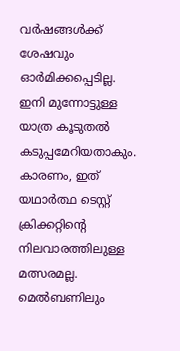വര്‍ഷങ്ങള്‍ക്ക് ശേഷവും ഓര്‍മിക്കപ്പെടില്ല. ഇനി മുന്നോട്ടുള്ള യാത്ര കൂടുതല്‍ കടുപ്പമേറിയതാകും. കാരണം, ഇത് യഥാര്‍ത്ഥ ടെസ്റ്റ് ക്രിക്കറ്റിന്റെ നിലവാരത്തിലുള്ള മത്സരമല്ല. മെല്‍ബണിലും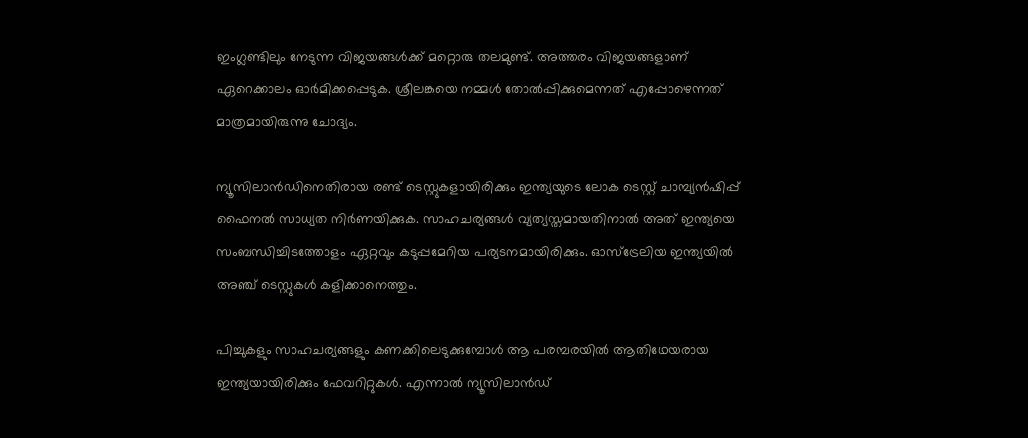ഇംഗ്ലണ്ടിലും നേടുന്ന വിജയങ്ങള്‍ക്ക് മറ്റൊരു തലമുണ്ട്. അത്തരം വിജയങ്ങളാണ് ഏറെക്കാലം ഓര്‍മിക്കപ്പെടുക. ശ്രീലങ്കയെ നമ്മള്‍ തോല്‍പ്പിക്കുമെന്നത് എപ്പോഴെന്നത് മാത്രമായിരുന്നു ചോദ്യം.

ന്യൂസിലാന്‍ഡിനെതിരായ രണ്ട് ടെസ്റ്റുകളായിരിക്കും ഇന്ത്യയുടെ ലോക ടെസ്റ്റ് ചാമ്പ്യന്‍ഷിപ്പ് ഫൈനല്‍ സാധ്യത നിര്‍ണയിക്കുക. സാഹചര്യങ്ങള്‍ വ്യത്യസ്തമായതിനാല്‍ അത് ഇന്ത്യയെ സംബന്ധിച്ചിടത്തോളം ഏറ്റവും കടുപ്പമേറിയ പര്യടനമായിരിക്കും. ഓസ്ട്രേലിയ ഇന്ത്യയില്‍ അഞ്ച് ടെസ്റ്റുകള്‍ കളിക്കാനെത്തും.

പിച്ചുകളും സാഹചര്യങ്ങളും കണക്കിലെടുക്കുമ്പോള്‍ ആ പരമ്പരയില്‍ ആതിഥേയരായ ഇന്ത്യയായിരിക്കും ഫേവറിറ്റുകള്‍. എന്നാല്‍ ന്യൂസിലാന്‍ഡ്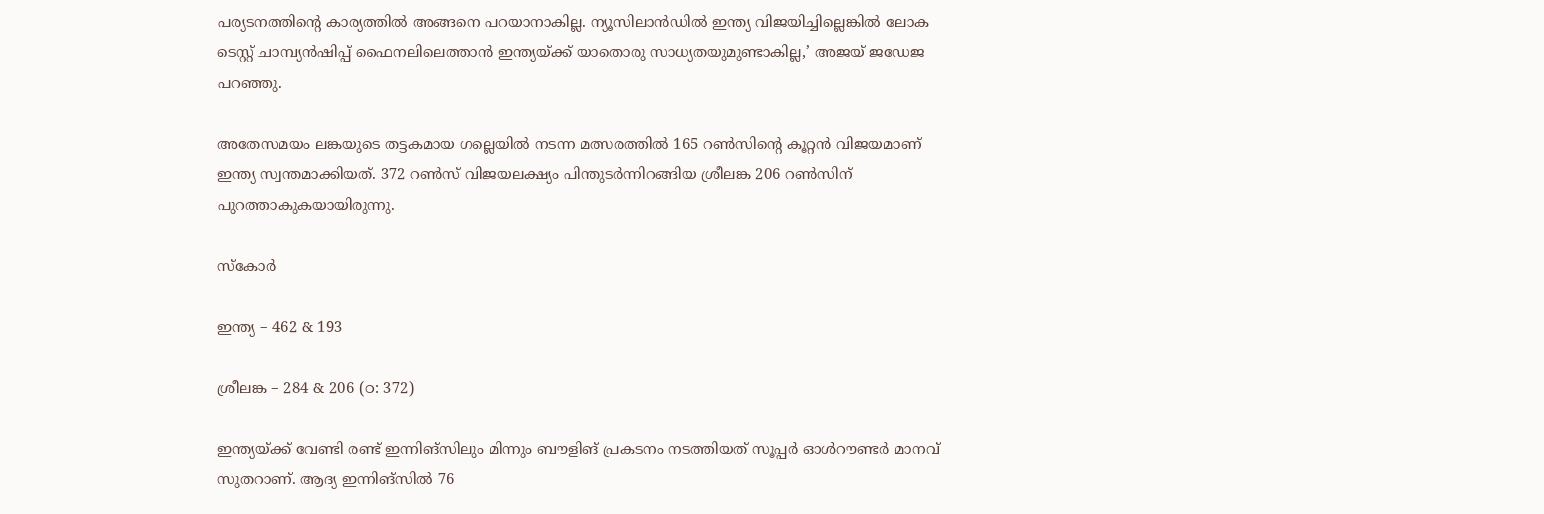പര്യടനത്തിന്റെ കാര്യത്തില്‍ അങ്ങനെ പറയാനാകില്ല. ന്യൂസിലാന്‍ഡില്‍ ഇന്ത്യ വിജയിച്ചില്ലെങ്കില്‍ ലോക ടെസ്റ്റ് ചാമ്പ്യന്‍ഷിപ്പ് ഫൈനലിലെത്താന്‍ ഇന്ത്യയ്ക്ക് യാതൊരു സാധ്യതയുമുണ്ടാകില്ല,’ അജയ് ജഡേജ പറഞ്ഞു.

അതേസമയം ലങ്കയുടെ തട്ടകമായ ഗല്ലെയില്‍ നടന്ന മത്സരത്തില്‍ 165 റണ്‍സിന്റെ കൂറ്റന്‍ വിജയമാണ് ഇന്ത്യ സ്വന്തമാക്കിയത്. 372 റണ്‍സ് വിജയലക്ഷ്യം പിന്തുടര്‍ന്നിറങ്ങിയ ശ്രീലങ്ക 206 റണ്‍സിന് പുറത്താകുകയായിരുന്നു.

സ്‌കോര്‍

ഇന്ത്യ – 462 & 193

ശ്രീലങ്ക – 284 & 206 (ഠ: 372)

ഇന്ത്യയ്ക്ക് വേണ്ടി രണ്ട് ഇന്നിങ്‌സിലും മിന്നും ബൗളിങ് പ്രകടനം നടത്തിയത് സൂപ്പര്‍ ഓള്‍റൗണ്ടര്‍ മാനവ് സുതറാണ്. ആദ്യ ഇന്നിങ്‌സില്‍ 76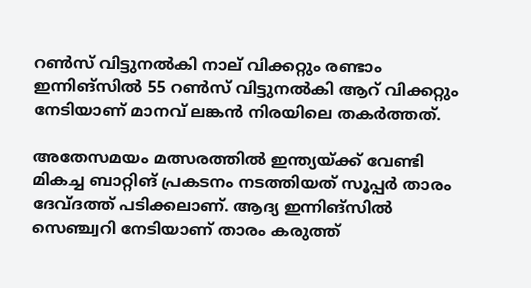റണ്‍സ് വിട്ടുനല്‍കി നാല് വിക്കറ്റും രണ്ടാം ഇന്നിങ്‌സില്‍ 55 റണ്‍സ് വിട്ടുനല്‍കി ആറ് വിക്കറ്റും നേടിയാണ് മാനവ് ലങ്കന്‍ നിരയിലെ തകര്‍ത്തത്.

അതേസമയം മത്സരത്തില്‍ ഇന്ത്യയ്ക്ക് വേണ്ടി മികച്ച ബാറ്റിങ് പ്രകടനം നടത്തിയത് സൂപ്പര്‍ താരം ദേവ്ദത്ത് പടിക്കലാണ്. ആദ്യ ഇന്നിങ്‌സില്‍ സെഞ്ച്വറി നേടിയാണ് താരം കരുത്ത്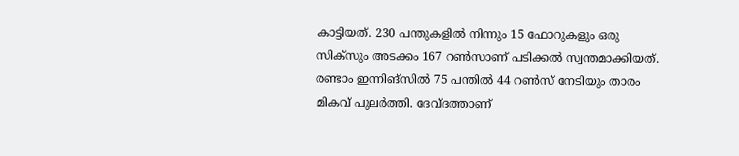കാട്ടിയത്. 230 പന്തുകളില്‍ നിന്നും 15 ഫോറുകളും ഒരു സിക്സും അടക്കം 167 റണ്‍സാണ് പടിക്കല്‍ സ്വന്തമാക്കിയത്. രണ്ടാം ഇന്നിങ്‌സില്‍ 75 പന്തില്‍ 44 റണ്‍സ് നേടിയും താരം മികവ് പുലര്‍ത്തി. ദേവ്ദത്താണ്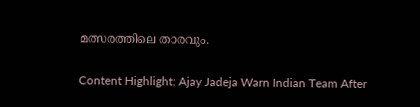മത്സരത്തിലെ താരവും.

Content Highlight: Ajay Jadeja Warn Indian Team After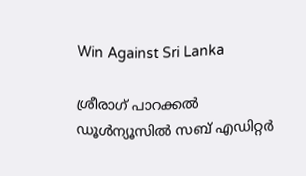Win Against Sri Lanka

ശ്രീരാഗ് പാറക്കല്‍
ഡൂള്‍ന്യൂസില്‍ സബ് എഡിറ്റര്‍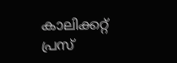കാലിക്കറ്റ് പ്രസ്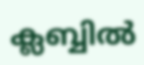ക്ലബ്ബില്‍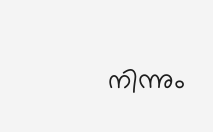നിന്നും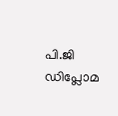പി.ജി ഡിപ്ലോമ